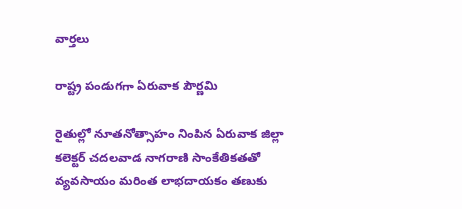వార్త‌లు

రాష్ట్ర పండుగగా ఏరువాక పౌర్ణమి

రైతుల్లో నూతనోత్సాహం నింపిన ఏరువాక జిల్లా కలెక్టర్‌ చదలవాడ నాగరాణి సాంకేతికతతో వ్యవసాయం మరింత లాభదాయకం తణుకు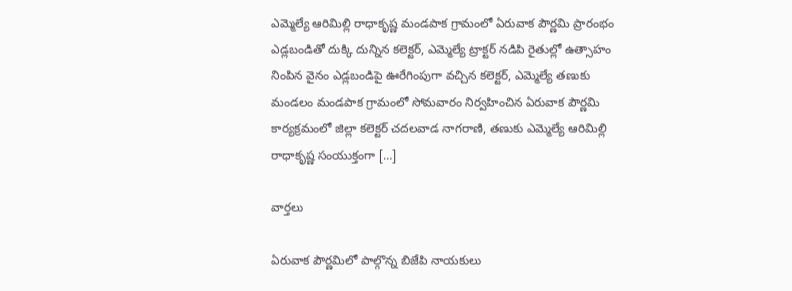ఎమ్మెల్యే ఆరిమిల్లి రాధాకృష్ణ మండపాక గ్రామంలో ఏరువాక పౌర్ణమి ప్రారంభం ఎడ్లబండితో దుక్కి దున్నిన కలెక్టర్, ఎమ్మెల్యే ట్రాక్టర్‌ నడిపి రైతుల్లో ఉత్సాహం నింపిన వైనం ఎడ్లబండిపై ఊరేగింపుగా వచ్చిన కలెక్టర్, ఎమ్మెల్యే తణుకు మండలం మండపాక గ్రామంలో సోమవారం నిర్వహించిన ఏరువాక పౌర్ణమి కార్యక్రమంలో జిల్లా కలెక్టర్‌ చదలవాడ నాగరాణి, తణుకు ఎమ్మెల్యే ఆరిమిల్లి రాధాకృష్ణ సంయుక్తంగా […]

వార్త‌లు

ఏరువాక పౌర్ణమిలో పాల్గొన్న బిజేపి నాయకులు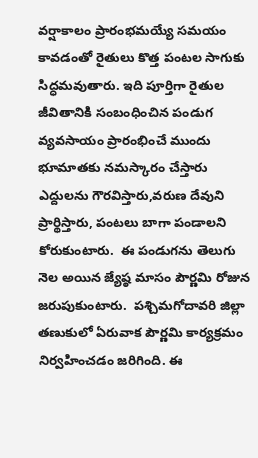వర్షాకాలం ప్రారంభమయ్యే సమయం కావడంతో రైతులు కొత్త పంటల సాగుకు సిద్ధమవుతారు. ఇది పూర్తిగా రైతుల జీవితానికి సంబంధించిన పండుగ వ్యవసాయం ప్రారంభించే ముందు భూమాతకు నమస్కారం చేస్తారు ఎద్దులను గౌరవిస్తారు,వరుణ దేవుని ప్రార్థిస్తారు, పంటలు బాగా పండాలని కోరుకుంటారు.  ఈ పండుగను తెలుగు నెల అయిన జ్యేష్ఠ మాసం పౌర్ణమి రోజున జరుపుకుంటారు.  పశ్చిమగోదావరి జిల్లా తణుకులో ఏరువాక పౌర్ణమి కార్యక్రమం నిర్వహించడం జరిగింది. ఈ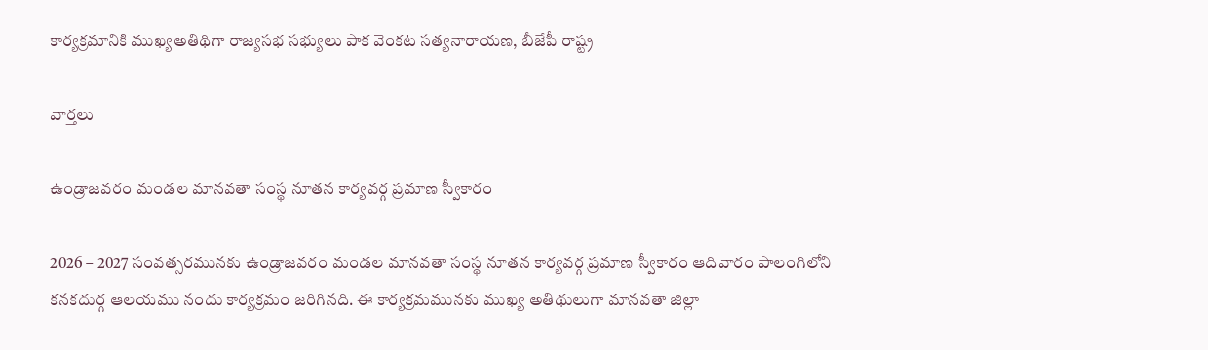కార్యక్రమానికి ముఖ్యఅతిథిగా రాజ్యసభ సభ్యులు పాక వెంకట సత్యనారాయణ, బీజేపీ రాష్ట్ర

వార్త‌లు

ఉండ్రాజవరం మండల మానవతా సంస్థ నూతన కార్యవర్గ ప్రమాణ స్వీకారం

2026 – 2027 సంవత్సరమునకు ఉండ్రాజవరం మండల మానవతా సంస్థ నూతన కార్యవర్గ ప్రమాణ స్వీకారం ఆదివారం పాలంగిలోని కనకదుర్గ ఆలయము నందు కార్యక్రమం జరిగినది. ఈ కార్యక్రమమునకు ముఖ్య అతిథులుగా మానవతా జిల్లా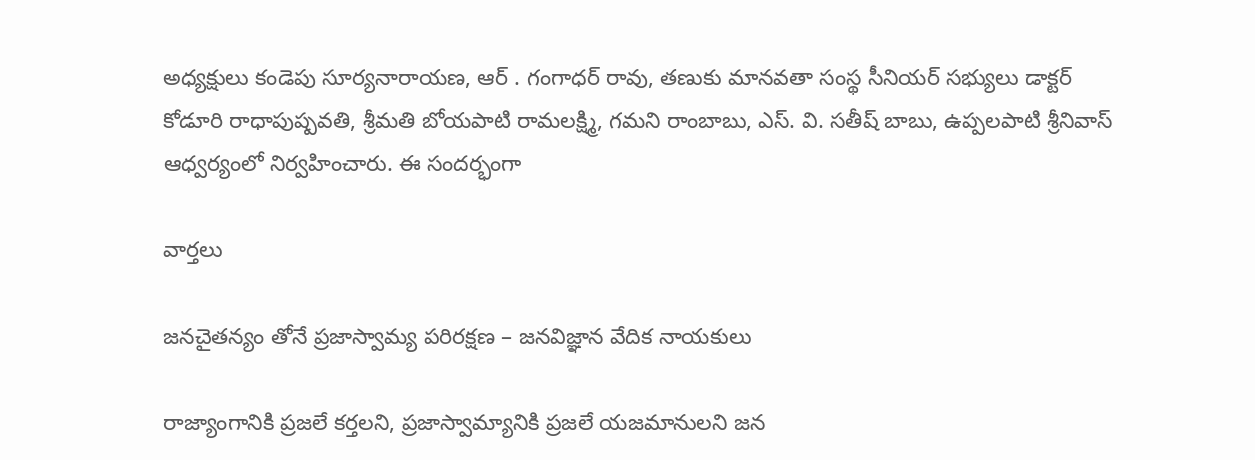అధ్యక్షులు కండెపు సూర్యనారాయణ, ఆర్ . గంగాధర్ రావు, తణుకు మానవతా సంస్థ సీనియర్ సభ్యులు డాక్టర్ కోడూరి రాధాపుష్పవతి, శ్రీమతి బోయపాటి రామలక్ష్మి, గమని రాంబాబు, ఎస్. వి. సతీష్ బాబు, ఉప్పలపాటి శ్రీనివాస్ ఆధ్వర్యంలో నిర్వహించారు. ఈ సందర్భంగా

వార్త‌లు

జనచైతన్యం తోనే ప్రజాస్వామ్య పరిరక్షణ – జనవిజ్ఞాన వేదిక నాయకులు

రాజ్యాంగానికి ప్రజలే కర్తలని, ప్రజాస్వామ్యానికి ప్రజలే యజమానులని జన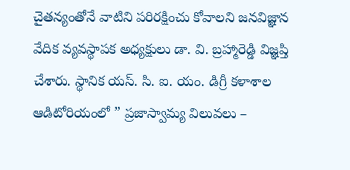చైతన్యంతోనే వాటిని పరిరక్షించు కోవాలని జనవిజ్ఞాన వేదిక వ్యవస్థాపక అధ్యక్షులు డా. వి. బ్రహ్మారెడ్డి విజ్ఞప్తి చేశారు. స్థానిక యస్. సి. ఐ. యం. డిగ్రీ కళాశాల ఆడిటోరియంలో ” ప్రజాస్వామ్య విలువలు –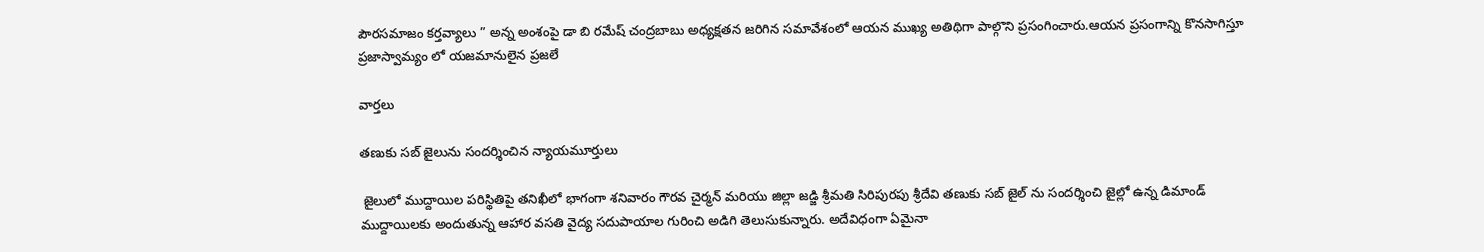పౌరసమాజం కర్తవ్యాలు ” అన్న అంశంపై డా బి రమేష్ చంద్రబాబు అధ్యక్షతన జరిగిన సమావేశంలో ఆయన ముఖ్య అతిథిగా పాల్గొని ప్రసంగించారు.ఆయన ప్రసంగాన్ని కొనసాగిస్తూ ప్రజాస్వామ్యం లో యజమానులైన ప్రజలే

వార్త‌లు

తణుకు సబ్ జైలును సందర్శించిన న్యాయమూర్తులు

 జైలులో ముద్దాయిల పరిస్థితిపై తనిఖీలో భాగంగా శనివారం గౌరవ చైర్మన్ మరియు జిల్లా జడ్జి శ్రీమతి సిరిపురపు శ్రీదేవి తణుకు సబ్ జైల్ ను సందర్శించి జైల్లో ఉన్న డిమాండ్ ముద్దాయిలకు అందుతున్న ఆహార వసతి వైద్య సదుపాయాల గురించి అడిగి తెలుసుకున్నారు. అదేవిధంగా ఏమైనా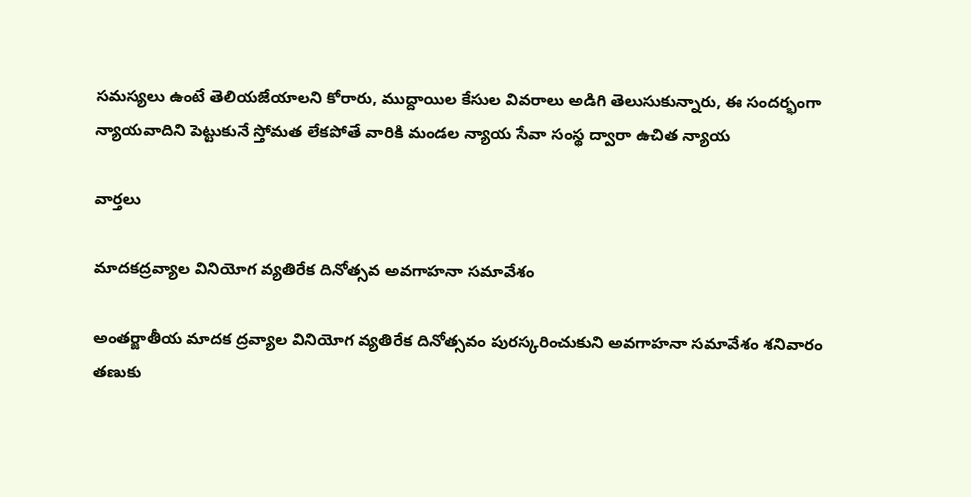సమస్యలు ఉంటే తెలియజేయాలని కోరారు, ముద్దాయిల కేసుల వివరాలు అడిగి తెలుసుకున్నారు, ఈ సందర్భంగా న్యాయవాదిని పెట్టుకునే స్తోమత లేకపోతే వారికి మండల న్యాయ సేవా సంస్థ ద్వారా ఉచిత న్యాయ

వార్త‌లు

మాదకద్రవ్యాల వినియోగ వ్యతిరేక దినోత్సవ అవగాహనా సమావేశం

అంతర్జాతీయ మాదక ద్రవ్యాల వినియోగ వ్యతిరేక దినోత్సవం పురస్కరించుకుని అవగాహనా సమావేశం శనివారం తణుకు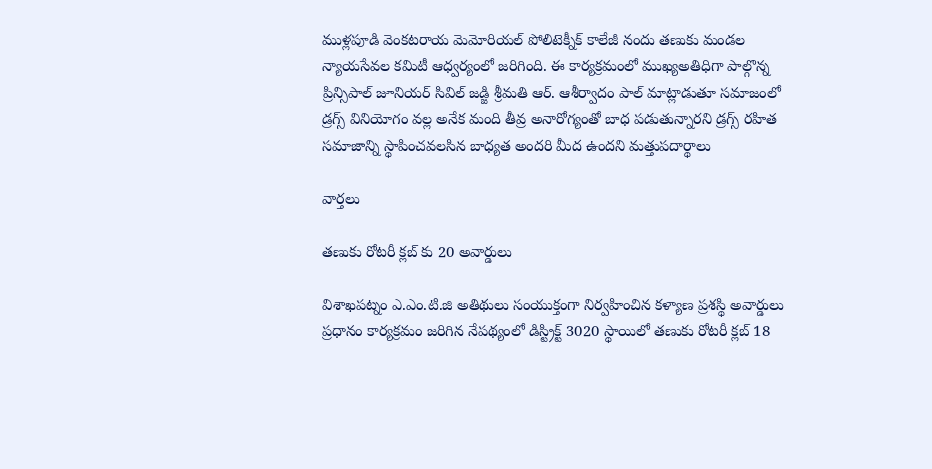ముళ్లపూడి వెంకటరాయ మెమోరియల్ పోలిటెక్నీక్ కాలేజీ నందు తణుకు మండల న్యాయసేవల కమిటీ ఆధ్వర్యంలో జరిగింది. ఈ కార్యక్రమంలో ముఖ్యఅతిధిగా పాల్గొన్న ప్రిన్సిపాల్ జూనియర్ సివిల్ జడ్జి శ్రీమతి ఆర్. ఆశీర్వాదం పాల్ మాట్లాడుతూ సమాజంలో డ్రగ్స్ వినియోగం వల్ల అనేక మంది తీవ్ర అనారోగ్యంతో బాధ పడుతున్నారని డ్రగ్స్ రహిత సమాజాన్ని స్థాపించవలసిన బాధ్యత అందరి మీద ఉందని మత్తుపదార్థాలు

వార్త‌లు

తణుకు రోటరీ క్లబ్ కు 20 అవార్డులు

విశాఖపట్నం ఎ.ఎం.టి.జి అతిథులు సంయుక్తంగా నిర్వహించిన కళ్యాణ ప్రశస్థి అవార్డులు ప్రధానం కార్యక్రమం జరిగిన నేపథ్యంలో డిస్ట్రిక్ట్ 3020 స్థాయిలో తణుకు రోటరీ క్లబ్ 18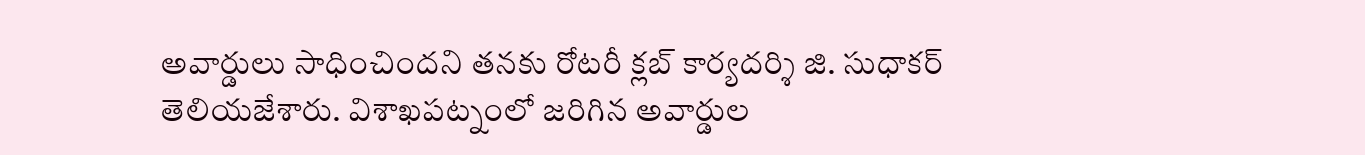అవార్డులు సాధించిందని తనకు రోటరీ క్లబ్ కార్యదర్శి జి. సుధాకర్  తెలియజేశారు. విశాఖపట్నంలో జరిగిన అవార్డుల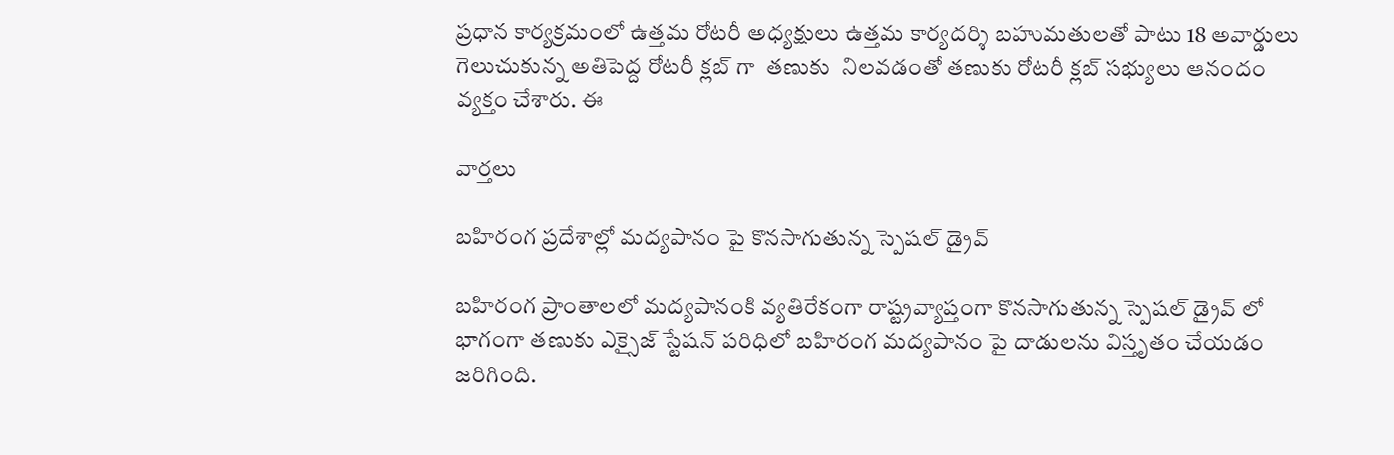ప్రధాన కార్యక్రమంలో ఉత్తమ రోటరీ అధ్యక్షులు ఉత్తమ కార్యదర్శి బహుమతులతో పాటు 18 అవార్డులు గెలుచుకున్న అతిపెద్ద రోటరీ క్లబ్ గా  తణుకు  నిలవడంతో తణుకు రోటరీ క్లబ్ సభ్యులు ఆనందం వ్యక్తం చేశారు. ఈ

వార్త‌లు

బహిరంగ ప్రదేశాల్లో మద్యపానం పై కొనసాగుతున్న స్పెషల్ డ్రైవ్

బహిరంగ ప్రాంతాలలో మద్యపానంకి వ్యతిరేకంగా రాష్ట్రవ్యాప్తంగా కొనసాగుతున్న స్పెషల్ డ్రైవ్ లో భాగంగా తణుకు ఎక్సైజ్ స్టేషన్ పరిధిలో బహిరంగ మద్యపానం పై దాడులను విస్తృతం చేయడం జరిగింది.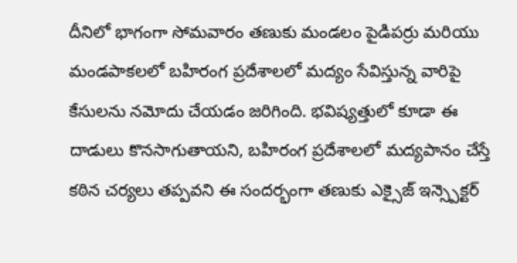దీనిలో భాగంగా సోమవారం తణుకు మండలం పైడిపర్రు మరియు మండపాకలలో బహిరంగ ప్రదేశాలలో మద్యం సేవిస్తున్న వారిపై కేసులను నమోదు చేయడం జరిగింది. భవిష్యత్తులో కూడా ఈ దాడులు కొనసాగుతాయని, బహిరంగ ప్రదేశాలలో మద్యపానం చేస్తే కఠిన చర్యలు తప్పవని ఈ సందర్భంగా తణుకు ఎక్సైజ్ ఇన్స్పెక్టర్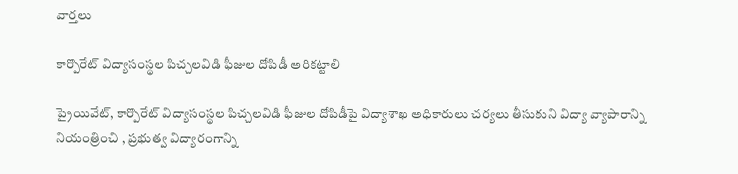వార్త‌లు

కార్పొరేట్ విద్యాసంస్థల పిచ్చలవిడి ఫీజుల దోపిడీ అరికట్టాలి

ప్రైయివేట్, కార్పొరేట్ విద్యాసంస్థల పిచ్చలవిడి ఫీజుల దోపిడీపై విద్యాశాఖ అధికారులు చర్యలు తీసుకుని విద్యా వ్యాపారాన్ని నియంత్రించి , ప్రభుత్వ విద్యారంగాన్ని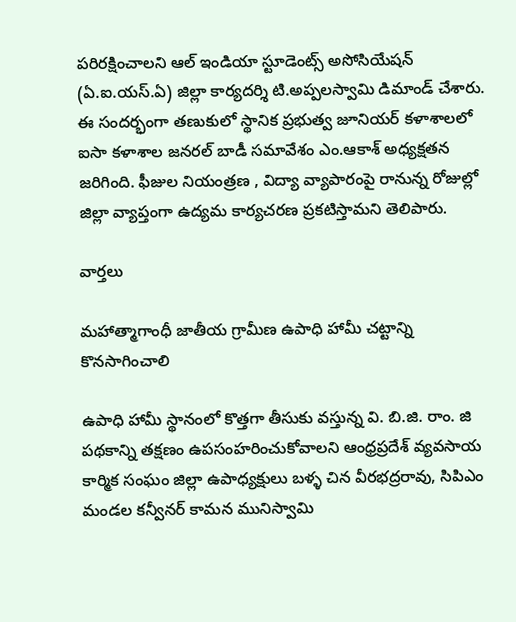పరిరక్షించాలని ఆల్ ఇండియా స్టూడెంట్స్ అసోసియేషన్ (ఏ.ఐ.యస్.ఏ) జిల్లా కార్యదర్శి టి.అప్పలస్వామి డిమాండ్ చేశారు. ఈ సందర్భంగా తణుకులో స్థానిక ప్రభుత్వ జూనియర్ కళాశాలలో ఐసా కళాశాల జనరల్ బాడీ సమావేశం ఎం.ఆకాశ్ అధ్యక్షతన జరిగింది. ఫీజుల నియంత్రణ , విద్యా వ్యాపారంపై రానున్న రోజుల్లో జిల్లా వ్యాప్తంగా ఉద్యమ కార్యచరణ ప్రకటిస్తామని తెలిపారు.

వార్త‌లు

మహాత్మాగాంధీ జాతీయ గ్రామీణ ఉపాధి హామీ చట్టాన్ని కొనసాగించాలి

ఉపాధి హామీ స్థానంలో కొత్తగా తీసుకు వస్తున్న వి. బి.జి. రాం. జి పథకాన్ని తక్షణం ఉపసంహరించుకోవాలని ఆంధ్రప్రదేశ్ వ్యవసాయ కార్మిక సంఘం జిల్లా ఉపాధ్యక్షులు బళ్ళ చిన వీరభద్రరావు, సిపిఎం మండల కన్వీనర్ కామన మునిస్వామి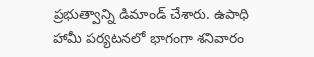ప్రభుత్వాన్ని డిమాండ్ చేశారు. ఉపాధి హామీ పర్యటనలో భాగంగా శనివారం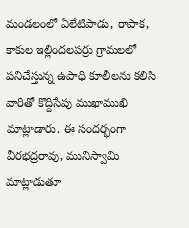మండలంలో ఏలేటిపాడు, రాపాక, కాకుల ఇల్లిందలపర్రు గ్రామలలో పనిచేస్తున్న ఉపాధి కూలీలను కలిసి వారితో కొద్దిసేపు ముఖాముఖి మాట్లాడారు. ఈ సందర్భంగా వీరభద్రరావు, మునిస్వామి మాట్లాడుతూ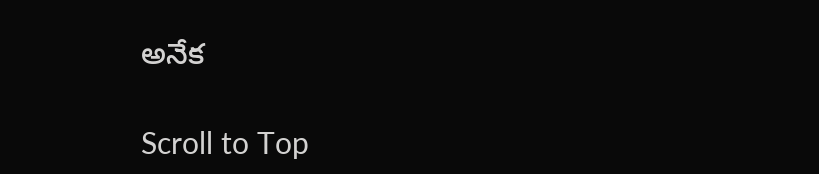అనేక

Scroll to Top